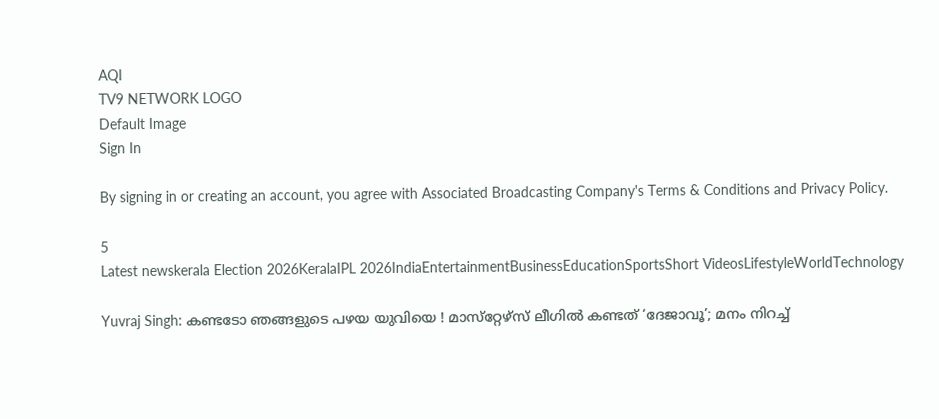AQI
TV9 NETWORK LOGO
Default Image
Sign In

By signing in or creating an account, you agree with Associated Broadcasting Company's Terms & Conditions and Privacy Policy.

5
Latest newskerala Election 2026KeralaIPL 2026IndiaEntertainmentBusinessEducationSportsShort VideosLifestyleWorldTechnology

Yuvraj Singh: കണ്ടടോ ഞങ്ങളുടെ പഴയ യുവിയെ ! മാസ്‌റ്റേഴ്‌സ് ലീഗില്‍ കണ്ടത് ‘ദേജാവൂ’; മനം നിറച്ച്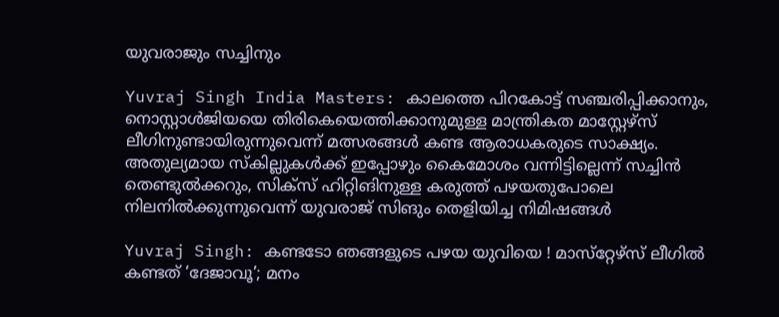യുവരാജും സച്ചിനും

Yuvraj Singh India Masters: കാലത്തെ പിറകോട്ട് സഞ്ചരിപ്പിക്കാനും, നൊസ്റ്റാള്‍ജിയയെ തിരികെയെത്തിക്കാനുമുള്ള മാന്ത്രികത മാസ്റ്റേഴ്‌സ് ലീഗിനുണ്ടായിരുന്നുവെന്ന് മത്സരങ്ങള്‍ കണ്ട ആരാധകരുടെ സാക്ഷ്യം. അതുല്യമായ സ്‌കില്ലുകള്‍ക്ക് ഇപ്പോഴും കൈമോശം വന്നിട്ടില്ലെന്ന് സച്ചിന്‍ തെണ്ടുല്‍ക്കറും, സിക്‌സ് ഹിറ്റിങിനുള്ള കരുത്ത് പഴയതുപോലെ നിലനില്‍ക്കുന്നുവെന്ന് യുവരാജ് സിങും തെളിയിച്ച നിമിഷങ്ങള്‍

Yuvraj Singh: കണ്ടടോ ഞങ്ങളുടെ പഴയ യുവിയെ ! മാസ്‌റ്റേഴ്‌സ് ലീഗില്‍ കണ്ടത് ‘ദേജാവൂ’; മനം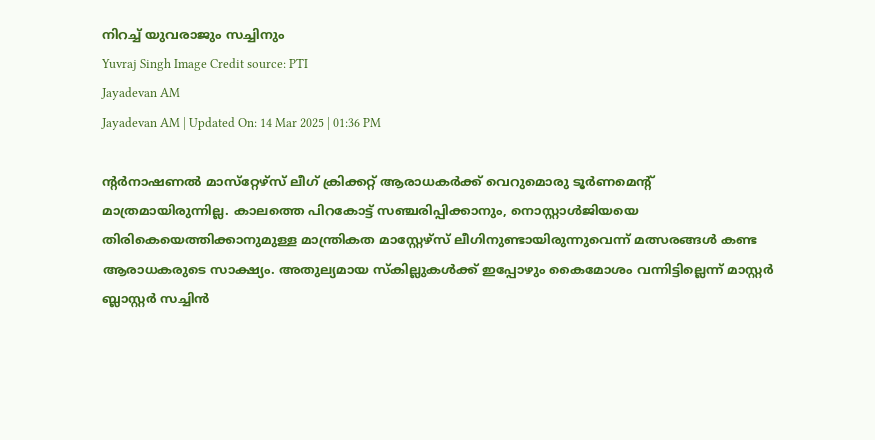നിറച്ച് യുവരാജും സച്ചിനും
Yuvraj Singh Image Credit source: PTI
Jayadevan AM
Jayadevan AM | Updated On: 14 Mar 2025 | 01:36 PM

ന്റര്‍നാഷണല്‍ മാസ്‌റ്റേഴ്‌സ് ലീഗ് ക്രിക്കറ്റ് ആരാധകര്‍ക്ക് വെറുമൊരു ടൂര്‍ണമെന്റ് മാത്രമായിരുന്നില്ല. കാലത്തെ പിറകോട്ട് സഞ്ചരിപ്പിക്കാനും, നൊസ്റ്റാള്‍ജിയയെ തിരികെയെത്തിക്കാനുമുള്ള മാന്ത്രികത മാസ്റ്റേഴ്‌സ് ലീഗിനുണ്ടായിരുന്നുവെന്ന് മത്സരങ്ങള്‍ കണ്ട ആരാധകരുടെ സാക്ഷ്യം. അതുല്യമായ സ്‌കില്ലുകള്‍ക്ക് ഇപ്പോഴും കൈമോശം വന്നിട്ടില്ലെന്ന് മാസ്റ്റര്‍ ബ്ലാസ്റ്റര്‍ സച്ചിന്‍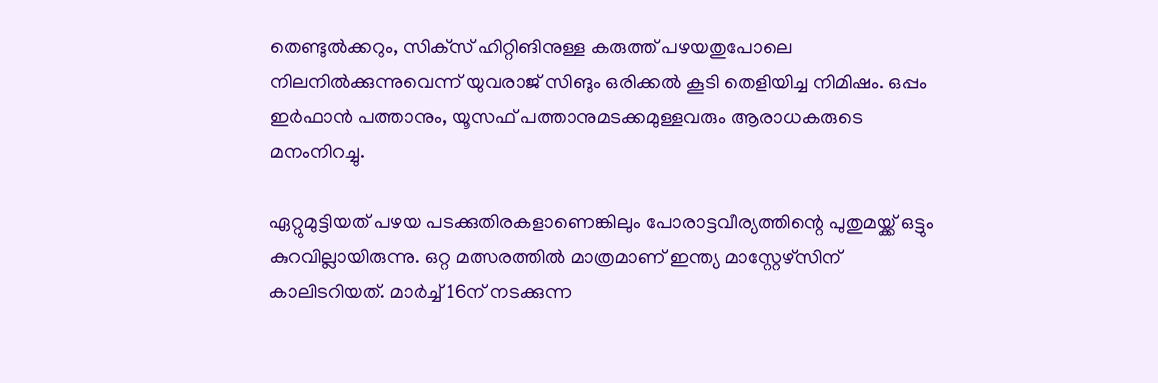തെണ്ടുല്‍ക്കറും, സിക്‌സ് ഹിറ്റിങിനുള്ള കരുത്ത് പഴയതുപോലെ നിലനില്‍ക്കുന്നുവെന്ന് യുവരാജ് സിങും ഒരിക്കല്‍ കൂടി തെളിയിച്ച നിമിഷം. ഒപ്പം ഇര്‍ഫാന്‍ പത്താനും, യൂസഫ് പത്താനുമടക്കമുള്ളവരും ആരാധകരുടെ മനംനിറച്ചു.

ഏറ്റുമുട്ടിയത് പഴയ പടക്കുതിരകളാണെങ്കിലും പോരാട്ടവീര്യത്തിന്റെ പുതുമയ്ക്ക് ഒട്ടും കുറവില്ലായിരുന്നു. ഒറ്റ മത്സരത്തില്‍ മാത്രമാണ് ഇന്ത്യ മാസ്റ്റേഴ്‌സിന് കാലിടറിയത്. മാര്‍ച്ച് 16ന് നടക്കുന്ന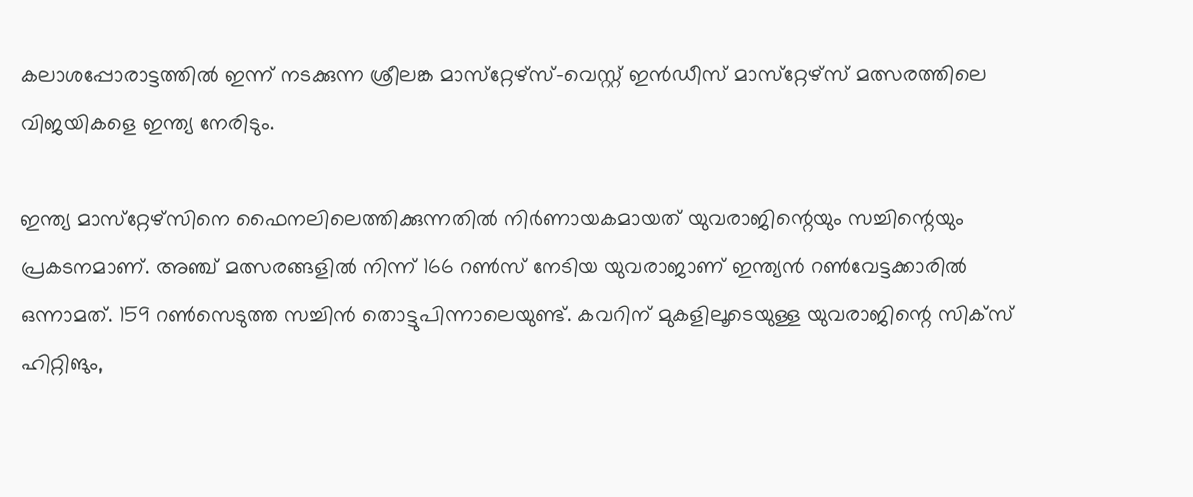കലാശപ്പോരാട്ടത്തില്‍ ഇന്ന് നടക്കുന്ന ശ്രീലങ്ക മാസ്‌റ്റേഴ്‌സ്-വെസ്റ്റ് ഇന്‍ഡീസ് മാസ്‌റ്റേഴ്‌സ് മത്സരത്തിലെ വിജയികളെ ഇന്ത്യ നേരിടും.

ഇന്ത്യ മാസ്‌റ്റേഴ്‌സിനെ ഫൈനലിലെത്തിക്കുന്നതില്‍ നിര്‍ണായകമായത് യുവരാജിന്റെയും സച്ചിന്റെയും പ്രകടനമാണ്. അഞ്ച് മത്സരങ്ങളില്‍ നിന്ന് 166 റണ്‍സ് നേടിയ യുവരാജാണ് ഇന്ത്യന്‍ റണ്‍വേട്ടക്കാരില്‍ ഒന്നാമത്. 159 റണ്‍സെടുത്ത സച്ചിന്‍ തൊട്ടുപിന്നാലെയുണ്ട്. കവറിന് മുകളിലൂടെയുള്ള യുവരാജിന്റെ സിക്‌സ് ഹിറ്റിങും,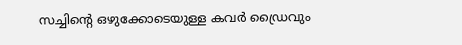സച്ചിന്റെ ഒഴുക്കോടെയുള്ള കവര്‍ ഡ്രൈവും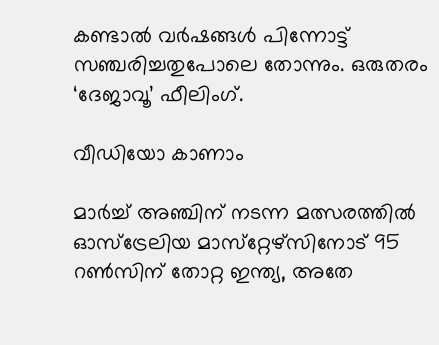കണ്ടാല്‍ വര്‍ഷങ്ങള്‍ പിന്നോട്ട് സഞ്ചരിച്ചതുപോലെ തോന്നും. ഒരുതരം ‘ദേജാവൂ’ ഫീലിംഗ്.

വീഡിയോ കാണാം

മാര്‍ച്ച് അഞ്ചിന് നടന്ന മത്സരത്തില്‍ ഓസ്‌ട്രേലിയ മാസ്‌റ്റേഴ്‌സിനോട് 95 റണ്‍സിന് തോറ്റ ഇന്ത്യ, അതേ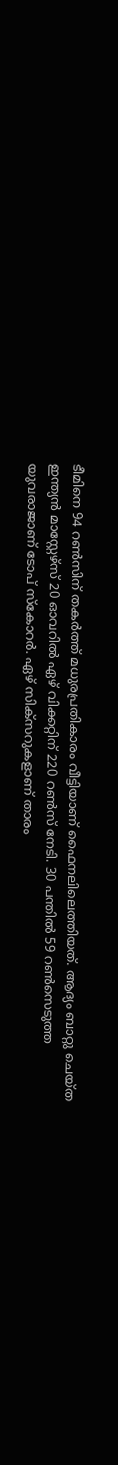ടീമിനെ 94 റണ്‍സിന് തകര്‍ത്ത് മധുരപ്രതികാരം വീട്ടിയാണ് ഫൈനലിലെത്തിയത്. ആദ്യം ബാറ്റു ചെയ്ത ഇന്ത്യന്‍ മാസ്റ്റേഴ്‌സ് 20 ഓവറില്‍ ഏഴ് വിക്കറ്റിന് 220 റണ്‍സ് നേടി. 30 പന്തില്‍ 59 റണ്‍സെടുത്ത യുവരാജാണ് ടോപ് സ്‌കോറര്‍. ഏഴ് സിക്‌സറുകളാണ് താരം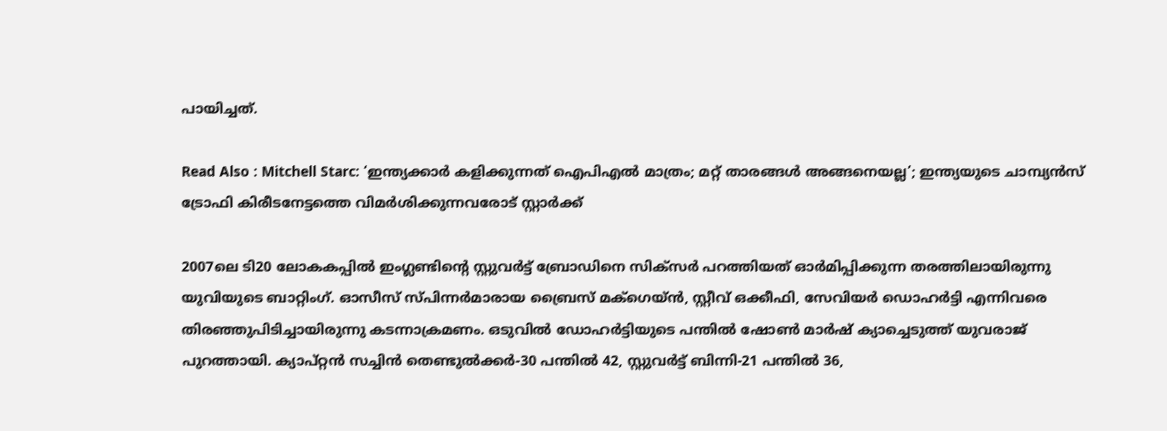പായിച്ചത്.

Read Also : Mitchell Starc: ‘ഇന്ത്യക്കാര്‍ കളിക്കുന്നത് ഐപിഎല്‍ മാത്രം; മറ്റ് താരങ്ങള്‍ അങ്ങനെയല്ല’; ഇന്ത്യയുടെ ചാമ്പ്യന്‍സ് ട്രോഫി കിരീടനേട്ടത്തെ വിമര്‍ശിക്കുന്നവരോട് സ്റ്റാര്‍ക്ക്

2007ലെ ടി20 ലോകകപ്പില്‍ ഇംഗ്ലണ്ടിന്റെ സ്റ്റുവര്‍ട്ട് ബ്രോഡിനെ സിക്‌സര്‍ പറത്തിയത് ഓര്‍മിപ്പിക്കുന്ന തരത്തിലായിരുന്നു യുവിയുടെ ബാറ്റിംഗ്. ഓസീസ് സ്പിന്നര്‍മാരായ ബ്രൈസ് മക്‌ഗെയ്ന്‍, സ്റ്റീവ് ഒക്കീഫി, സേവിയര്‍ ഡൊഹര്‍ട്ടി എന്നിവരെ തിരഞ്ഞുപിടിച്ചായിരുന്നു കടന്നാക്രമണം. ഒടുവില്‍ ഡോഹര്‍ട്ടിയുടെ പന്തില്‍ ഷോണ്‍ മാര്‍ഷ് ക്യാച്ചെടുത്ത് യുവരാജ് പുറത്തായി. ക്യാപ്റ്റന്‍ സച്ചിന്‍ തെണ്ടുല്‍ക്കര്‍-30 പന്തില്‍ 42, സ്റ്റുവര്‍ട്ട് ബിന്നി-21 പന്തില്‍ 36,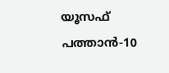യൂസഫ് പത്താന്‍-10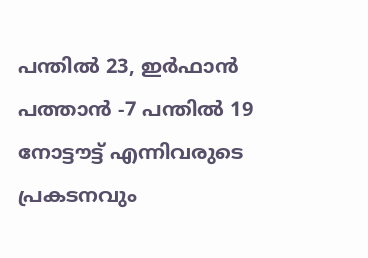പന്തില്‍ 23, ഇര്‍ഫാന്‍ പത്താന്‍ -7 പന്തില്‍ 19 നോട്ടൗട്ട് എന്നിവരുടെ പ്രകടനവും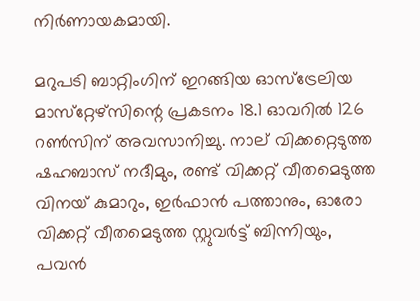നിര്‍ണായകമായി.

മറുപടി ബാറ്റിംഗിന് ഇറങ്ങിയ ഓസ്‌ട്രേലിയ മാസ്‌റ്റേഴ്‌സിന്റെ പ്രകടനം 18.1 ഓവറില്‍ 126 റണ്‍സിന് അവസാനിച്ചു. നാല് വിക്കറ്റെടുത്ത ഷഹബാസ് നദീമും, രണ്ട് വിക്കറ്റ് വീതമെടുത്ത വിനയ് കുമാറും, ഇര്‍ഫാന്‍ പത്താനും, ഓരോ വിക്കറ്റ് വീതമെടുത്ത സ്റ്റുവര്‍ട്ട് ബിന്നിയും, പവന്‍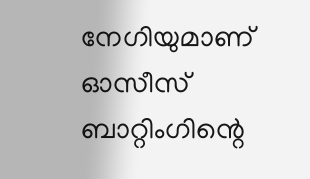നേഗിയുമാണ് ഓസീസ് ബാറ്റിംഗിന്റെ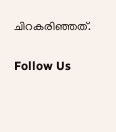ചിറകരിഞ്ഞത്.

Follow Us